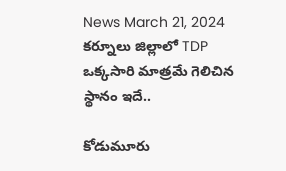News March 21, 2024
కర్నూలు జిల్లాలో TDP ఒక్కసారి మాత్రమే గెలిచిన స్థానం ఇదే..

కోడుమూరు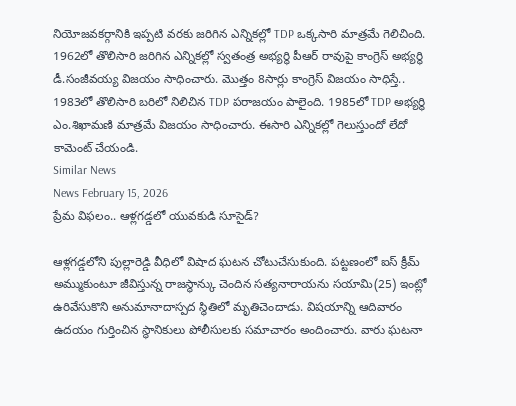నియోజవకర్గానికి ఇప్పటి వరకు జరిగిన ఎన్నికల్లో TDP ఒక్కసారి మాత్రమే గెలిచింది. 1962లో తొలిసారి జరిగిన ఎన్నికల్లో స్వతంత్ర అభ్యర్థి పీఆర్ రావుపై కాంగ్రెస్ అభ్యర్థి డీ.సంజీవయ్య విజయం సాధించారు. మొత్తం 8సార్లు కాంగ్రెస్ విజయం సాధిస్తే.. 1983లో తొలిసారి బరిలో నిలిచిన TDP పరాజయం పాలైంది. 1985లో TDP అభ్యర్థి ఎం.శిఖామణి మాత్రమే విజయం సాధించారు. ఈసారి ఎన్నికల్లో గెలుస్తుందో లేదో కామెంట్ చేయండి.
Similar News
News February 15, 2026
ప్రేమ విఫలం.. ఆళ్లగడ్డలో యువకుడి సూసైడ్?

ఆళ్లగడ్డలోని పుల్లారెడ్డి వీధిలో విషాద ఘటన చోటుచేసుకుంది. పట్టణంలో ఐస్ క్రీమ్ అమ్ముకుంటూ జీవిస్తున్న రాజస్థాన్కు చెందిన సత్యనారాయను సయామి(25) ఇంట్లో ఉరివేసుకొని అనుమానాదాస్పద స్థితిలో మృతిచెందాడు. విషయాన్ని ఆదివారం ఉదయం గుర్తించిన స్థానికులు పోలీసులకు సమాచారం అందించారు. వారు ఘటనా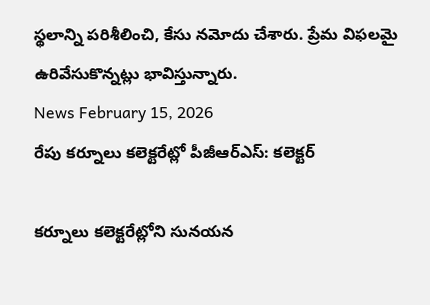స్థలాన్ని పరిశీలించి, కేసు నమోదు చేశారు. ప్రేమ విఫలమై ఉరివేసుకొన్నట్లు భావిస్తున్నారు.
News February 15, 2026
రేపు కర్నూలు కలెక్టరేట్లో పీజీఆర్ఎస్: కలెక్టర్

కర్నూలు కలెక్టరేట్లోని సునయన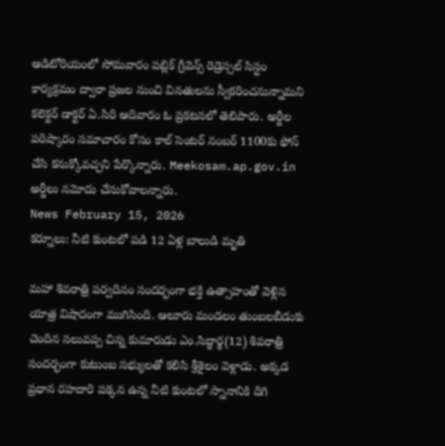ఆడిటోరియంలో సోమవారం పబ్లిక్ గ్రీవెన్స్ రెడ్రెస్సల్ సిస్టం కార్యక్రమం ద్వారా ప్రజల నుంచి వినతులను స్వీకరించనున్నామని కలెక్టర్ డాక్టర్ ఏ.సిరి ఆదివారం ఓ ప్రకటనలో తెలిపారు. అర్జీల పరిష్కారం సమాచారం కోసం కాల్ సెంటర్ నంబర్ 1100కు ఫోన్ చేసి కనుక్కోవచ్చని పేర్కొన్నారు. Meekosam.ap.gov.in అర్జీలు నమోదు చేసుకోవాలన్నారు.
News February 15, 2026
కర్నూలు: నీటి కుంటలో పడి 12 ఏళ్ల బాలుడి మృతి

మహా శివరాత్రి పర్వదినం సందర్భంగా భక్తి ఉత్సాహంతో వెళ్లిన యాత్ర విషాదంగా ముగిసింది. ఆలూరు మండలం తుంబలబీడుకు చెందిన సలువప్ప చిన్న కుమారుడు ఎం.సిద్ధార్థ(12) శివరాత్రి సందర్భంగా కుటుంబ సభ్యులతో కలిసి శ్రీశైలం వెళ్లాడు. అక్కడ ప్రధాన రహదారి పక్కన ఉన్న నీటి కుంటలో స్నానానికి దిగి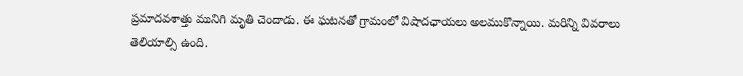ప్రమాదవశాత్తు మునిగి మృతి చెందాడు. ఈ ఘటనతో గ్రామంలో విషాదఛాయలు అలముకొన్నాయి. మరిన్ని వివరాలు తెలియాల్సి ఉంది.